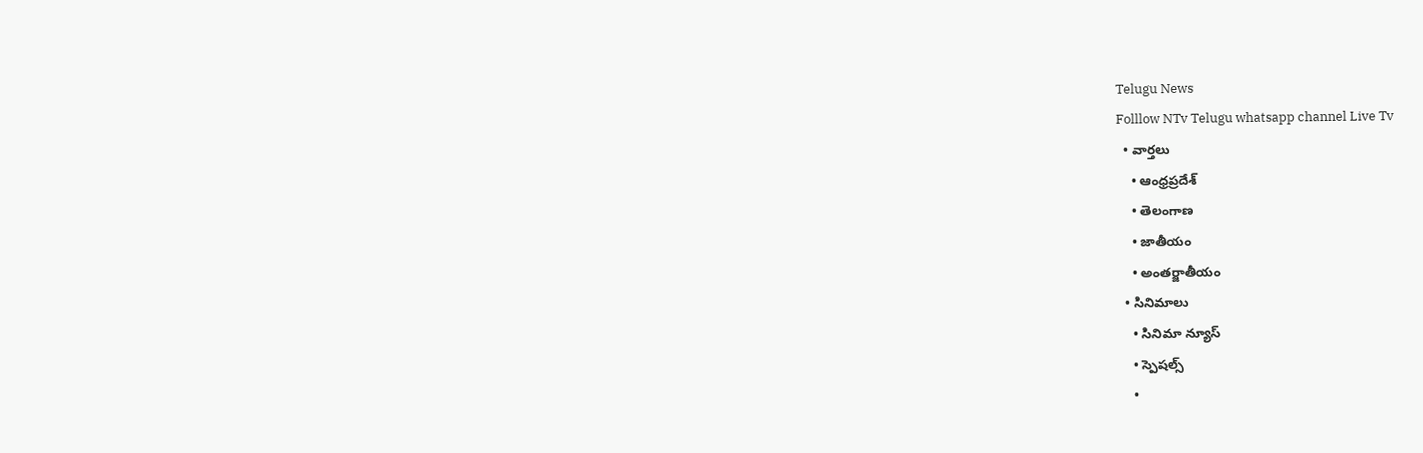Telugu News
Folllow NTv Telugu whatsapp channel Live Tv
  • వార్తలు
    • ఆంధ్రప్రదేశ్
    • తెలంగాణ
    • జాతీయం
    • అంతర్జాతీయం
  • సినిమాలు
    • సినిమా న్యూస్
    • స్పెషల్స్
    •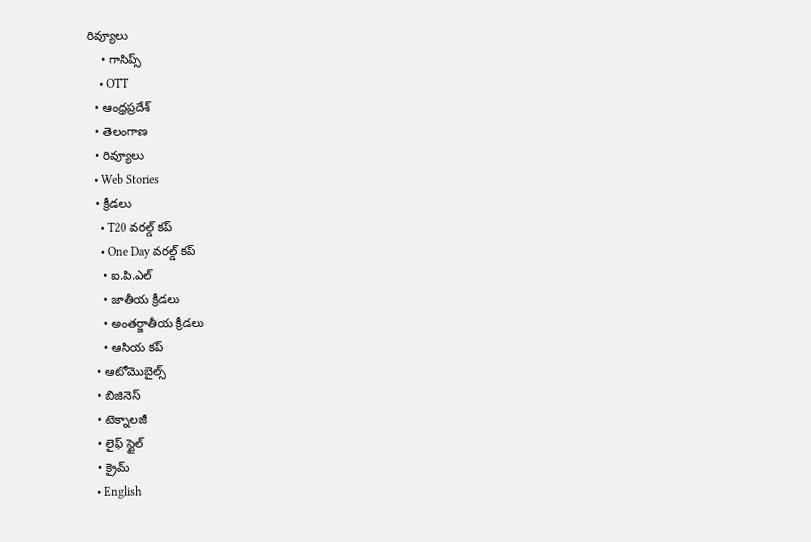రివ్యూలు
    • గాసిప్స్
    • OTT
  • ఆంధ్రప్రదేశ్
  • తెలంగాణ
  • రివ్యూలు
  • Web Stories
  • క్రీడలు
    • T20 వరల్డ్ కప్
    • One Day వరల్డ్ కప్
    • ఐ.పి.ఎల్
    • జాతీయ క్రీడలు
    • అంతర్జాతీయ క్రీడలు
    • ఆసియ కప్
  • ఆటోమొబైల్స్
  • బిజినెస్‌
  • టెక్నాలజీ
  • లైఫ్ స్టైల్
  • క్రైమ్
  • English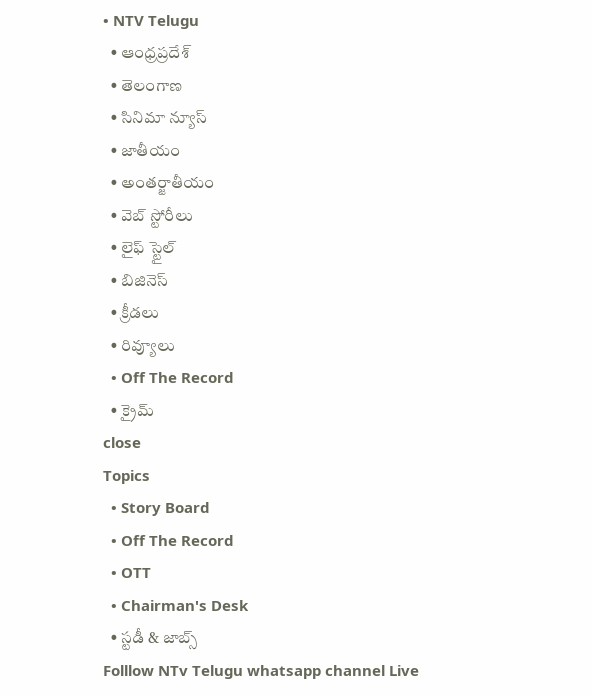• NTV Telugu
  • ఆంధ్రప్రదేశ్
  • తెలంగాణ
  • సినిమా న్యూస్
  • జాతీయం
  • అంతర్జాతీయం
  • వెబ్ స్టోరీలు
  • లైఫ్ స్టైల్
  • బిజినెస్‌
  • క్రీడలు
  • రివ్యూలు
  • Off The Record
  • క్రైమ్
close
Topics
  • Story Board
  • Off The Record
  • OTT
  • Chairman's Desk
  • స్టడీ & జాబ్స్
Folllow NTv Telugu whatsapp channel Live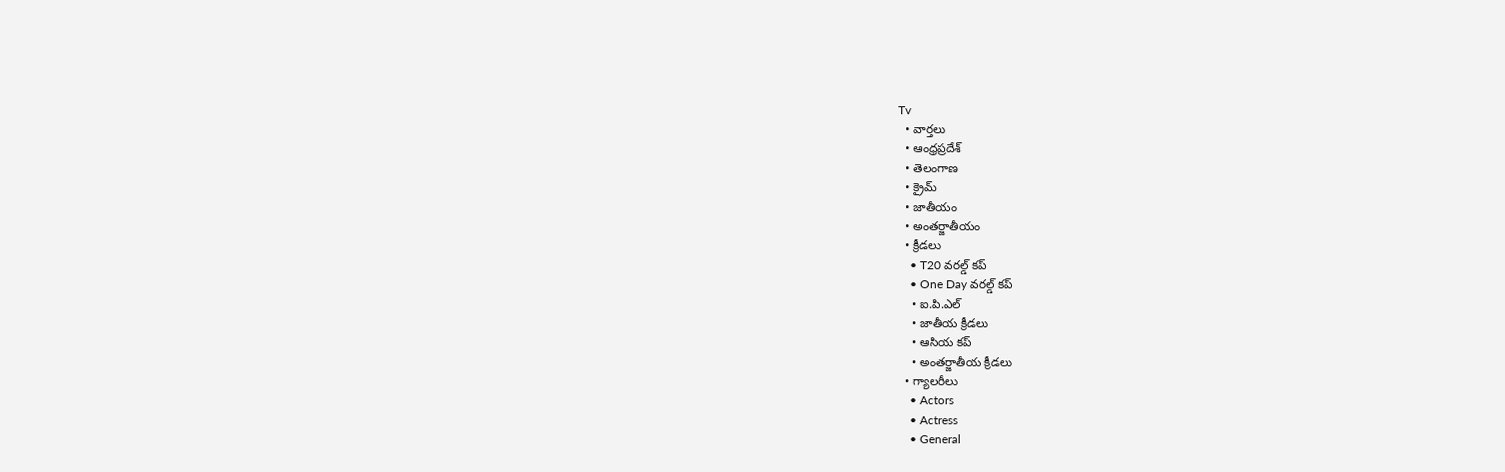Tv
  • వార్తలు
  • ఆంధ్రప్రదేశ్
  • తెలంగాణ
  • క్రైమ్
  • జాతీయం
  • అంతర్జాతీయం
  • క్రీడలు
    • T20 వరల్డ్ కప్
    • One Day వరల్డ్ కప్
    • ఐ.పి.ఎల్
    • జాతీయ క్రీడలు
    • ఆసియ కప్
    • అంతర్జాతీయ క్రీడలు
  • గ్యాలరీలు
    • Actors
    • Actress
    • General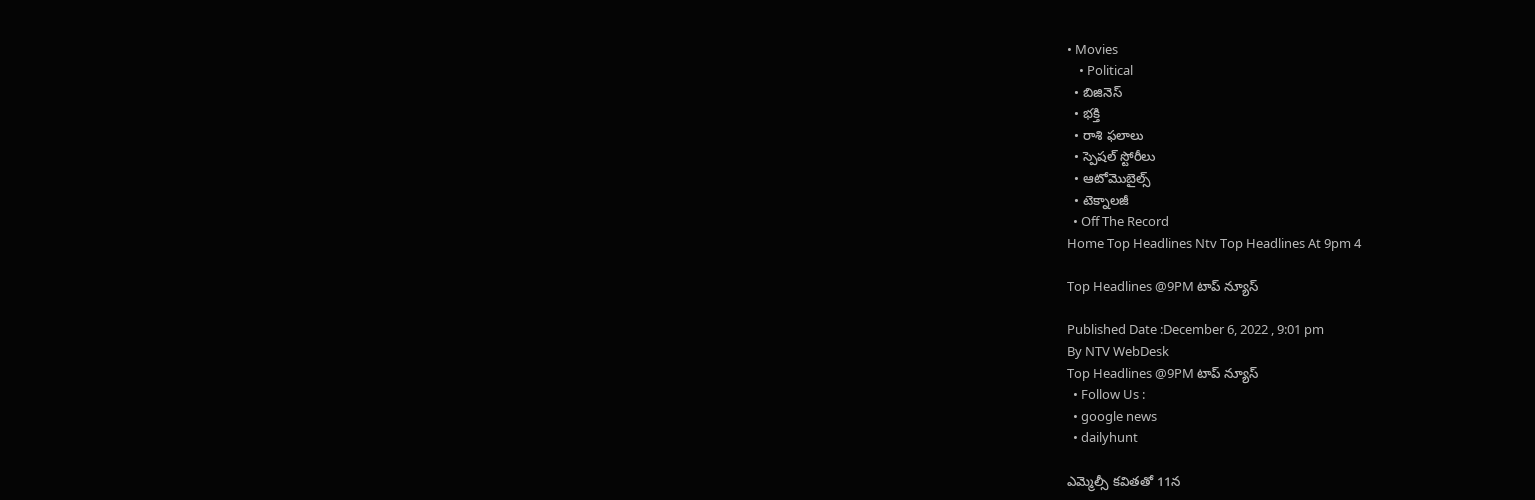• Movies
    • Political
  • బిజినెస్‌
  • భక్తి
  • రాశి ఫలాలు
  • స్పెషల్‌ స్టోరీలు
  • ఆటోమొబైల్స్
  • టెక్నాలజీ
  • Off The Record
Home Top Headlines Ntv Top Headlines At 9pm 4

Top Headlines @9PM టాప్ న్యూస్

Published Date :December 6, 2022 , 9:01 pm
By NTV WebDesk
Top Headlines @9PM టాప్ న్యూస్
  • Follow Us :
  • google news
  • dailyhunt

ఎమ్మెల్సీ కవితతో 11న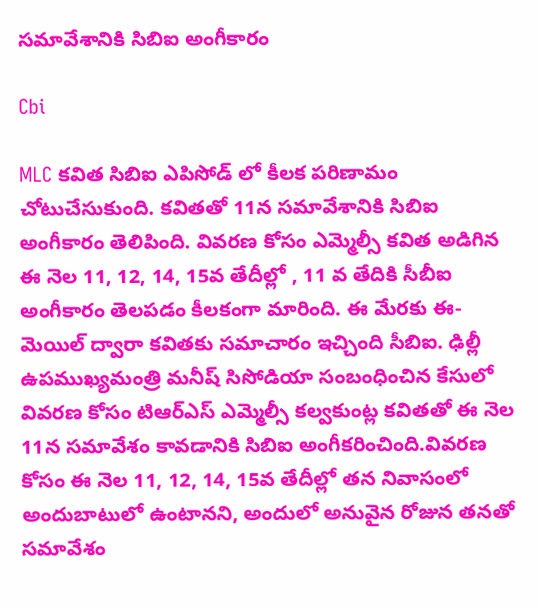సమావేశానికి సిబిఐ అంగీకారం

Cbi

MLC కవిత సిబిఐ ఎపిసోడ్ లో కీలక పరిణామం చోటుచేసుకుంది. కవితతో 11న సమావేశానికి సిబిఐ అంగీకారం తెలిపింది. వివరణ కోసం ఎమ్మెల్సీ కవిత అడిగిన ఈ నెల 11, 12, 14, 15వ తేదీల్లో , 11 వ తేదికి సీబీఐ అంగీకారం తెలపడం కీలకంగా మారింది. ఈ మేరకు ఈ-మెయిల్ ద్వారా కవితకు సమాచారం ఇచ్చింది సీబిఐ. ఢిల్లీ ఉపముఖ్యమంత్రి మనీష్ సిసోడియా సంబంధించిన కేసులో వివరణ కోసం టిఆర్ఎస్ ఎమ్మెల్సీ కల్వకుంట్ల కవితతో ఈ నెల 11న సమావేశం కావడానికి సిబిఐ అంగీకరించింది.వివరణ కోసం ఈ నెల 11, 12, 14, 15వ తేదీల్లో తన నివాసంలో అందుబాటులో ఉంటానని, అందులో అనువైన రోజున తనతో సమావేశం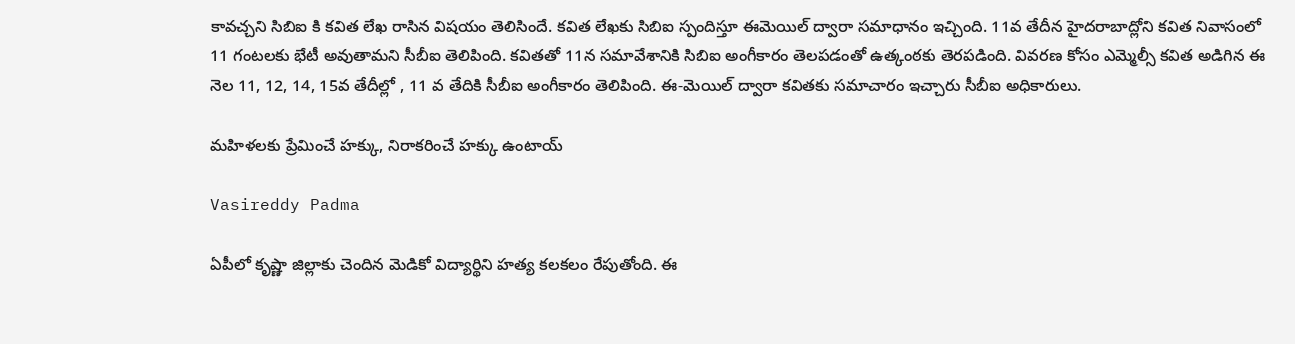కావచ్చని సిబిఐ కి కవిత లేఖ రాసిన విషయం తెలిసిందే. కవిత లేఖకు సిబిఐ స్పందిస్తూ ఈమెయిల్ ద్వారా సమాధానం ఇచ్చింది. 11వ తేదీన హైదరాబాద్లోని కవిత నివాసంలో 11 గంటలకు భేటీ అవుతామని సీబీఐ తెలిపింది. కవితతో 11న సమావేశానికి సిబిఐ అంగీకారం తెలపడంతో ఉత్కంఠకు తెరపడింది. వివరణ కోసం ఎమ్మెల్సీ కవిత అడిగిన ఈ నెల 11, 12, 14, 15వ తేదీల్లో , 11 వ తేదికి సీబీఐ అంగీకారం తెలిపింది. ఈ-మెయిల్ ద్వారా కవితకు సమాచారం ఇచ్చారు సీబీఐ అధికారులు.

మహిళలకు ప్రేమించే హక్కు, నిరాకరించే హక్కు ఉంటాయ్

Vasireddy Padma

ఏపీలో కృష్ణా జిల్లాకు చెందిన మెడికో విద్యార్థిని హత్య కలకలం రేపుతోంది. ఈ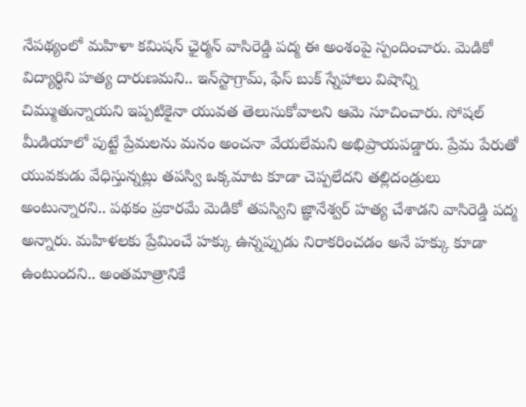నేపథ్యంలో మహిళా కమిషన్ ఛైర్మన్ వాసిరెడ్డి పద్మ ఈ అంశంపై స్పందించారు. మెడికో విద్యార్థిని హత్య దారుణమని.. ఇన్‌స్టాగ్రామ్, ఫేస్ బుక్ స్నేహాలు విషాన్ని చిమ్ముతున్నాయని ఇప్పటికైనా యువత తెలుసుకోవాలని ఆమె సూచించారు. సోషల్ మీడియాలో పుట్టే ప్రేమలను మనం అంచనా వేయలేమని అభిప్రాయపడ్డారు. ప్రేమ పేరుతో యువకుడు వేధిస్తున్నట్లు తపస్వి ఒక్కమాట కూడా చెప్పలేదని తల్లిదండ్రులు అంటున్నారని.. పథకం ప్రకారమే మెడికో తపస్విని జ్ఞానేశ్వర్ హత్య చేశాడని వాసిరెడ్డి పద్మ అన్నారు. మహిళలకు ప్రేమించే హక్కు ఉన్నప్పుడు నిరాకరించడం అనే హక్కు కూడా ఉంటుందని.. అంతమాత్రానికే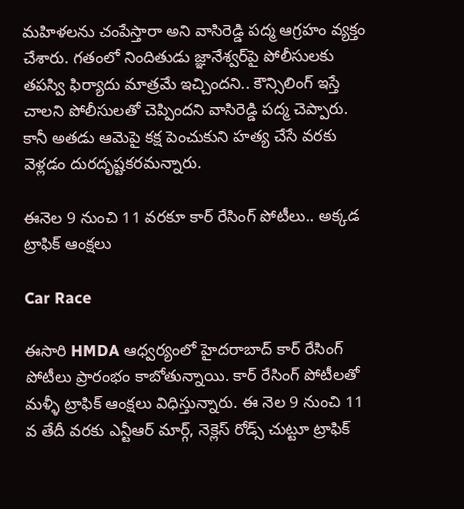మహిళలను చంపేస్తారా అని వాసిరెడ్డి పద్మ ఆగ్రహం వ్యక్తం చేశారు. గతంలో నిందితుడు జ్ఞానేశ్వర్‌పై పోలీసులకు తపస్వి ఫిర్యాదు మాత్రమే ఇచ్చిందని.. కౌన్సిలింగ్ ఇస్తే చాలని పోలీసులతో చెప్పిందని వాసిరెడ్డి పద్మ చెప్పారు. కానీ అతడు ఆమెపై కక్ష పెంచుకుని హత్య చేసే వరకు వెళ్లడం దురదృష్టకరమన్నారు.

ఈనెల 9 నుంచి 11 వరకూ కార్ రేసింగ్ పోటీలు.. అక్కడ ట్రాఫిక్ ఆంక్షలు

Car Race

ఈసారి HMDA ఆధ్వర్యంలో హైదరాబాద్ కార్ రేసింగ్ పోటీలు ప్రారంభం కాబోతున్నాయి. కార్‌‌ రేసింగ్‌ పోటీలతో మళ్ళీ ట్రాఫిక్ ఆంక్షలు విధిస్తున్నారు. ఈ నెల 9 నుంచి 11 వ తేదీ వరకు ఎన్టీఆర్‌‌ మార్గ్, నెక్లెస్‌ రోడ్స్‌ చుట్టూ ట్రాఫిక్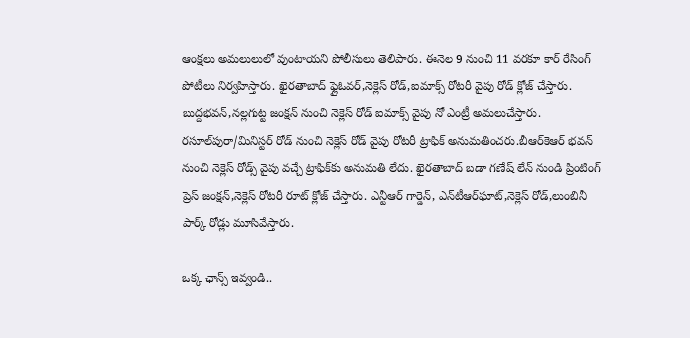ఆంక్షలు అమలులులో వుంటాయని పోలీసులు తెలిపారు. ఈనెల 9 నుంచి 11 వరకూ కార్ రేసింగ్ పోటీలు నిర్వహిస్తారు. ఖైరతాబాద్ ఫ్లైఓవర్,నెక్లెస్ రోడ్,ఐమాక్స్ రోటరీ వైపు రోడ్‌ క్లోజ్‌ చేస్తారు. బుద్దభవన్,నల్లగుట్ట జంక్షన్ నుంచి నెక్లెస్ రోడ్ ఐమాక్స్ వైపు నో ఎంట్రీ అమలుచేస్తారు. రసూల్‌పురా/మినిస్టర్ రోడ్ నుంచి నెక్లెస్ రోడ్ వైపు రోటరీ ట్రాఫిక్ అనుమతించరు.బీఆర్‌‌కెఆర్‌‌ భవన్ నుంచి నెక్లెస్ రోడ్స్‌ వైపు వచ్చే ట్రాఫిక్‌కు అనుమతి లేదు. ఖైరతాబాద్ బడా గణేష్ లేన్ నుండి ప్రింటింగ్ ప్రెస్ జంక్షన్,నెక్లెస్ రోటరీ రూట్ క్లోజ్‌ చేస్తారు. ఎన్టీఆర్ గార్డెన్, ఎన్‌టీఆర్‌‌ఘాట్,నెక్లెస్ రోడ్,లుంబినీ పార్క్ రోడ్లు మూసివేస్తారు.

ఒక్క ఛాన్స్ ఇవ్వండి..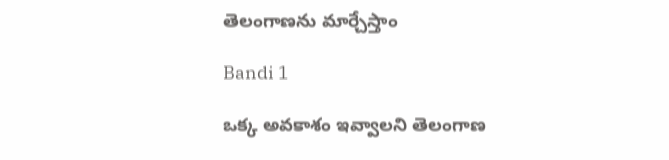తెలంగాణను మార్చేస్తాం

Bandi 1

ఒక్క అవకాశం ఇవ్వాలని తెలంగాణ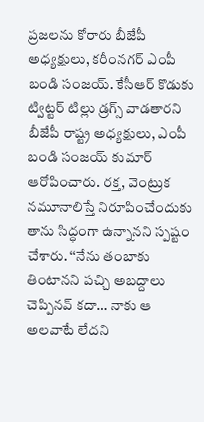ప్రజలను కోరారు బీజేపీ అధ్యక్షులు, కరీంనగర్ ఎంపీ బండి సంజయ్. కేసీఆర్ కొడుకు ట్విట్టర్ టిల్లు డ్రగ్స్ వాడతారని బీజేపీ రాష్ట్ర అధ్యక్షులు, ఎంపీ బండి సంజయ్ కుమార్ ఆరోపించారు. రక్త, వెంట్రుక నమూనాలిస్తే నిరూపించేందుకు తాను సిద్ధంగా ఉన్నానని స్పష్టం చేశారు. ‘‘నేను తంబాకు తింటానని పచ్చి అబద్దాలు చెప్పినవ్ కదా… నాకు ఆ అలవాటే లేదని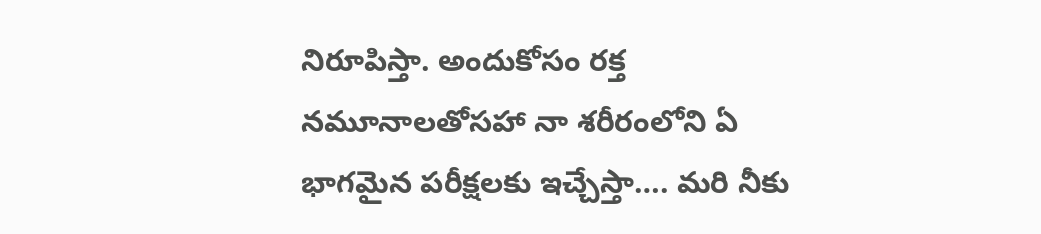నిరూపిస్తా. అందుకోసం రక్త నమూనాలతోసహా నా శరీరంలోని ఏ భాగమైన పరీక్షలకు ఇచ్చేస్తా…. మరి నీకు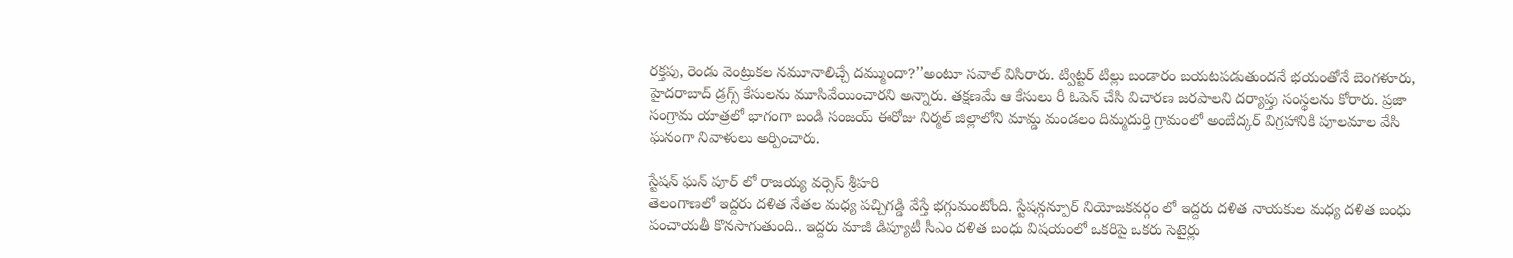రక్తపు, రెండు వెంట్రుకల నమూనాలిచ్చే దమ్ముందా?’’అంటూ సవాల్ విసిరారు. ట్విట్టర్ టిల్లు బండారం బయటపడుతుందనే భయంతోనే బెంగళూరు, హైదరాబాద్ డ్రగ్స్ కేసులను మూసివేయించారని అన్నారు. తక్షణమే ఆ కేసులు రీ ఓపెన్ చేసి విచారణ జరపాలని దర్యాప్తు సంస్థలను కోరారు. ప్రజా సంగ్రామ యాత్రలో భాగంగా బండి సంజయ్ ఈరోజు నిర్మల్ జిల్లాలోని మామ్డ మండలం దిమ్మదుర్తి గ్రామంలో అంబేద్కర్ విగ్రహానికి పూలమాల వేసి ఘనంగా నివాళులు అర్పించారు.

స్టేషన్ ఘన్ పూర్‌ లో రాజయ్య వర్సెస్ శ్రీహరి
తెలంగాణలో ఇద్దరు దళిత నేతల మధ్య పచ్చిగడ్డి వేస్తే భగ్గుమంటోంది. స్టేషన్గన్పూర్ నియోజకవర్గం లో ఇద్దరు దళిత నాయకుల మధ్య దళిత బంధు పంచాయతీ కొనసాగుతుంది.. ఇద్దరు మాజీ డిప్యూటీ సీఎం దళిత బంధు విషయంలో ఒకరిపై ఒకరు సెటైర్లు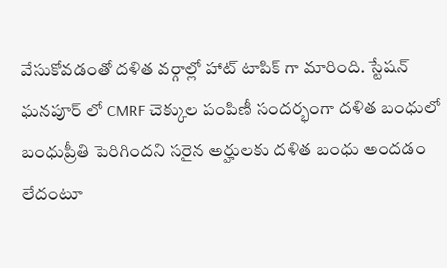వేసుకోవడంతో దళిత వర్గాల్లో హాట్ టాపిక్ గా మారింది. స్టేషన్ ఘనపూర్ లో CMRF చెక్కుల పంపిణీ సందర్భంగా దళిత బంధులో బంధుప్రీతి పెరిగిందని సరైన అర్హులకు దళిత బంధు అందడం లేదంటూ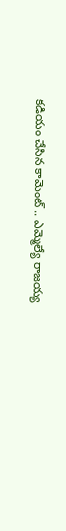కడియం చేసిన కామెంట్ .. ఎమ్మెల్యే రాజయ్య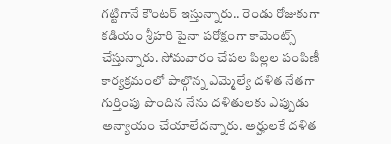గట్టిగానే కౌంటర్ ఇస్తున్నారు.. రెండు రోజుకుగా కడియం శ్రీహరి పైనా పరోక్షంగా కామెంట్స్ చేస్తున్నారు. సోమవారం చేపల పిల్లల పంపిణీ కార్యక్రమంలో పాల్గొన్న ఎమ్మెల్యే దళిత నేతగా గుర్తింపు పొందిన నేను దళితులకు ఎప్పుడు అన్యాయం చేయాలేదన్నారు. అర్హులకే దళిత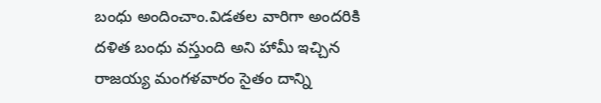బంధు అందించాం.విడతల వారిగా అందరికి దళిత బంధు వస్తుంది అని హామీ ఇచ్చిన రాజయ్య మంగళవారం సైతం దాన్ని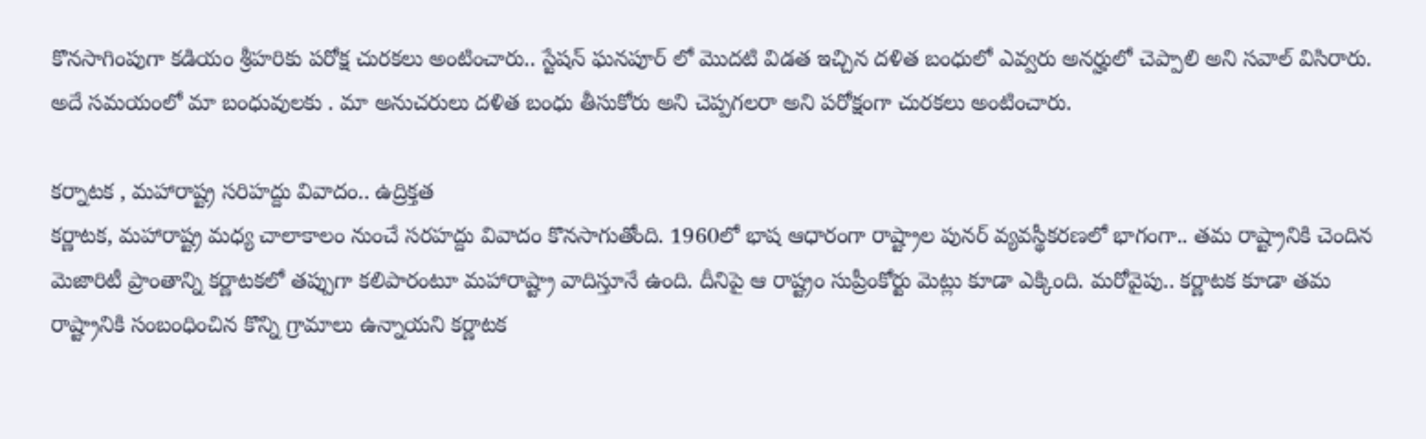కొనసాగింపుగా కడియం శ్రీహరికు పరోక్ష చురకలు అంటించారు.. స్టేషన్ ఘనపూర్ లో మొదటి విడత ఇచ్చిన దళిత బంధులో ఎవ్వరు అనర్హులో చెప్పాలి అని సవాల్ విసిరారు. అదే సమయంలో మా బంధువులకు . మా అనుచరులు దళిత బంధు తీసుకోరు అని చెప్పగలరా అని పరోక్షంగా చురకలు అంటించారు.

కర్నాటక , మహారాష్ట్ర సరిహద్దు వివాదం.. ఉద్రిక్తత
కర్ణాటక, మహారాష్ట్ర మధ్య చాలాకాలం నుంచే సరహద్దు వివాదం కొనసాగుతోంది. 1960లో భాష ఆధారంగా రాష్ట్రాల పునర్ వ్యవస్థీకరణలో భాగంగా.. తమ రాష్ట్రానికి చెందిన మెజారిటీ ప్రాంతాన్ని కర్ణాటకలో తప్పుగా కలిపారంటూ మహారాష్ట్రా వాదిస్తూనే ఉంది. దీనిపై ఆ రాష్ట్రం సుప్రీంకోర్టు మెట్లు కూడా ఎక్కింది. మరోవైపు.. కర్ణాటక కూడా తమ రాష్ట్రానికి సంబంధించిన కొన్ని గ్రామాలు ఉన్నాయని కర్ణాటక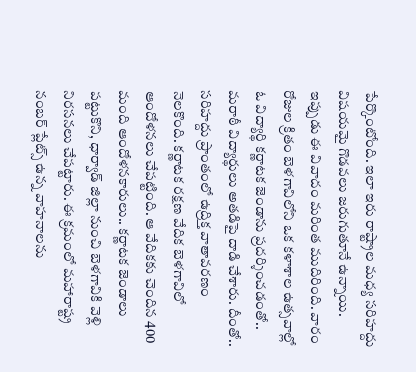పేర్కొంటోంది. ఇలా ఇరు రాష్ట్రాల మధ్య సరిహద్దు విషయమై గొడవలు జరుగుతూనే ఉన్నాయి. ఇప్పుడు ఈ వివాదం మరింత ముదిరింది. వారం రోజుల క్రితం బెళగావిలోని ఒక కళాశాల ఉత్సవాల్లో ఓ విద్యార్థి కర్ణాటక జెండాను ప్రదర్శించడంతో.. మరాఠీ విద్యార్థులు అతడిపై దాడి చేశారు. దీంతో.. సరిహద్దు ప్రాంతంలో ఉద్రిక్త వాతావరణం నెలకొంది. కర్ణాటక రక్షణ వేదిక బెళగావిలో ఆందోళనలు చేపట్టింది. ఆ వేదికకు చెందిన 400 మంది ఆందోళనకారులు.. కర్ణాటక జెండాలు పట్టుకొని, ధార్వాడ్‌ జిల్లా నుంచి బెళగావికి వెళ్లి నిరసనలు చేపట్టారు. ఈ క్రమంలో మహారాష్ట్ర నంబర్‌ ప్లేట్స్‌ ఉన్న వాహనాలను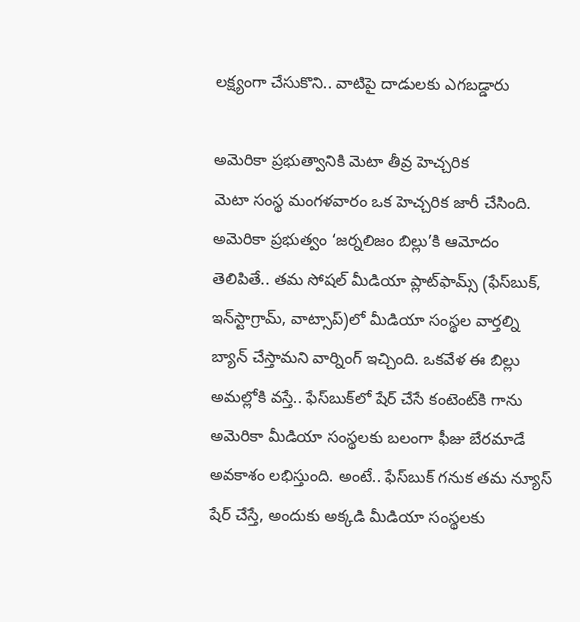లక్ష్యంగా చేసుకొని.. వాటిపై దాడులకు ఎగబడ్డారు

అమెరికా ప్రభుత్వానికి మెటా తీవ్ర హెచ్చరిక
మెటా సంస్థ మంగళవారం ఒక హెచ్చరిక జారీ చేసింది. అమెరికా ప్రభుత్వం ‘జర్నలిజం బిల్లు’కి ఆమోదం తెలిపితే.. తమ సోషల్ మీడియా ప్లాట్‌ఫామ్స్ (ఫేస్‌బుక్, ఇన్‌స్టాగ్రామ్, వాట్సాప్)లో మీడియా సంస్థల వార్తల్ని బ్యాన్ చేస్తామని వార్నింగ్ ఇచ్చింది. ఒకవేళ ఈ బిల్లు అమల్లోకి వస్తే.. ఫేస్‌బుక్‌లో షేర్ చేసే కంటెంట్‌కి గాను అమెరికా మీడియా సంస్థలకు బలంగా ఫీజు బేరమాడే అవకాశం లభిస్తుంది. అంటే.. ఫేస్‌బుక్ గనుక తమ న్యూస్ షేర్ చేస్తే, అందుకు అక్కడి మీడియా సంస్థలకు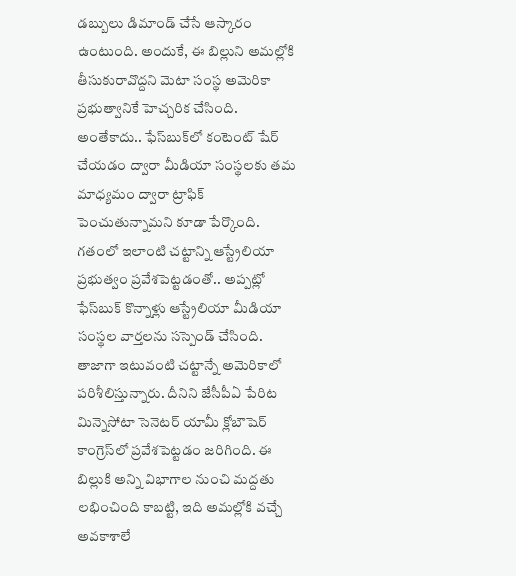డబ్బులు డిమాండ్ చేసే ఆస్కారం ఉంటుంది. అందుకే, ఈ బిల్లుని అమల్లోకి తీసుకురావొద్దని మెటా సంస్థ అమెరికా ప్రభుత్వానికే హెచ్చరిక చేసింది. అంతేకాదు.. ఫేస్‌బుక్‌లో కంటెంట్ షేర్ చేయడం ద్వారా మీడియా సంస్థలకు తమ మాధ్యమం ద్వారా ట్రాఫిక్ పెంచుతున్నామని కూడా పేర్కొంది. గతంలో ఇలాంటి చట్టాన్ని ఆస్ట్రేలియా ప్రభుత్వం ప్రవేశపెట్టడంతో.. అప్పట్లో ఫేస్‌బుక్ కొన్నాళ్లు ఆస్ట్రేలియా మీడియా సంస్థల వార్తలను సస్పెండ్‌ చేసింది. తాజాగా ఇటువంటి చట్టాన్నే అమెరికాలో పరిశీలిస్తున్నారు. దీనిని జేసీపీఏ పేరిట మిన్నెసోటా సెనెటర్‌ యామీ క్లోబౌషెర్‌ కాంగ్రెస్‌లో ప్రవేశపెట్టడం జరిగింది. ఈ బిల్లుకి అన్ని విభాగాల నుంచి మద్దతు లభించింది కాబట్టి, ఇది అమల్లోకి వచ్చే అవకాశాలే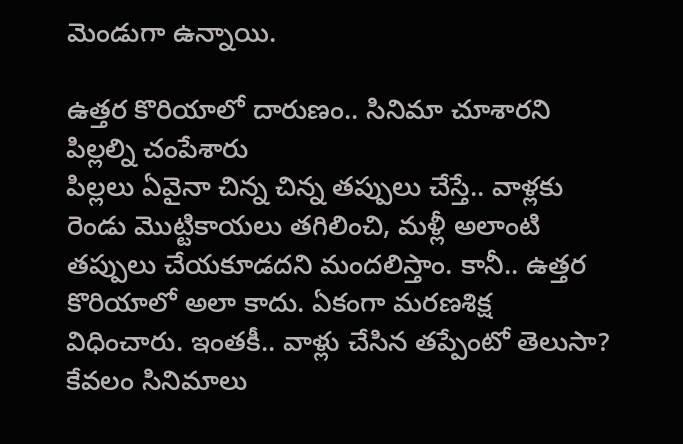మెండుగా ఉన్నాయి.

ఉత్తర కొరియాలో దారుణం.. సినిమా చూశారని పిల్లల్ని చంపేశారు
పిల్లలు ఏవైనా చిన్న చిన్న తప్పులు చేస్తే.. వాళ్లకు రెండు మొట్టికాయలు తగిలించి, మళ్లీ అలాంటి తప్పులు చేయకూడదని మందలిస్తాం. కానీ.. ఉత్తర కొరియాలో అలా కాదు. ఏకంగా మరణశిక్ష విధించారు. ఇంతకీ.. వాళ్లు చేసిన తప్పేంటో తెలుసా? కేవలం సినిమాలు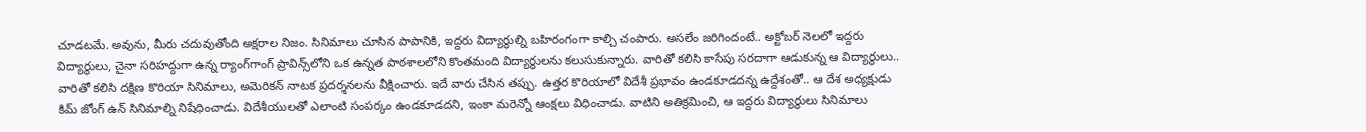చూడటమే. అవును, మీరు చదువుతోంది అక్షరాల నిజం. సినిమాలు చూసిన పాపానికి, ఇద్దరు విద్యార్థుల్ని బహిరంగంగా కాల్చి చంపారు. అసలేం జరిగిందంటే.. అక్టోబర్‌ నెలలో ఇద్దరు విద్యార్థులు, చైనా సరిహద్దుగా ఉన్న ర్యాంగ్‌గాంగ్‌ ప్రావిన్స్‌లోని ఒక ఉన్నత పాఠశాలలోని కొంతమంది విద్యార్థులను కలుసుకున్నారు. వారితో కలిసి కాసేపు సరదాగా ఆడుకున్న ఆ విద్యార్థులు.. వారితో కలిసి దక్షిణ కొరియా సినిమాలు, అమెరికన్‌ నాటక ప్రదర్శనలను వీక్షించారు. ఇదే వారు చేసిన తప్పు. ఉత్తర కొరియాలో విదేశీ ప్రభావం ఉండకూడదన్న ఉద్దేశంతో.. ఆ దేశ అధ్యక్షుడు కిమ్ జోంగ్ ఉన్ సినిమాల్ని నిషేధించాడు. విదేశీయులతో ఎలాంటి సంపర్కం ఉండకూడదని, ఇంకా మరెన్నో ఆంక్షలు విధించాడు. వాటిని అతిక్రమించి, ఆ ఇద్దరు విద్యార్థులు సినిమాలు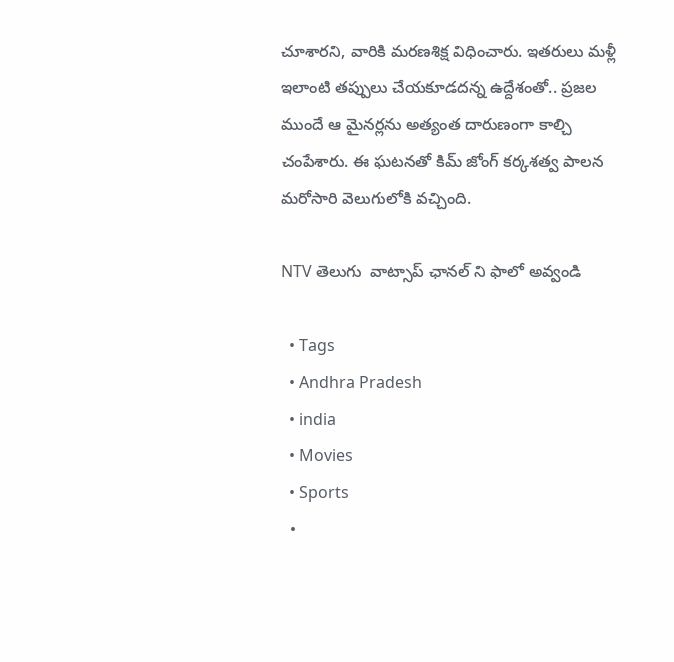చూశారని, వారికి మరణశిక్ష విధించారు. ఇతరులు మళ్లీ ఇలాంటి తప్పులు చేయకూడదన్న ఉద్దేశంతో.. ప్రజల ముందే ఆ మైనర్లను అత్యంత దారుణంగా కాల్చి చంపేశారు. ఈ ఘటనతో కిమ్ జోంగ్ కర్కశత్వ పాలన మరోసారి వెలుగులోకి వచ్చింది.

NTV తెలుగు  వాట్సాప్ ఛానల్ ని ఫాలో అవ్వండి

  • Tags
  • Andhra Pradesh
  • india
  • Movies
  • Sports
  •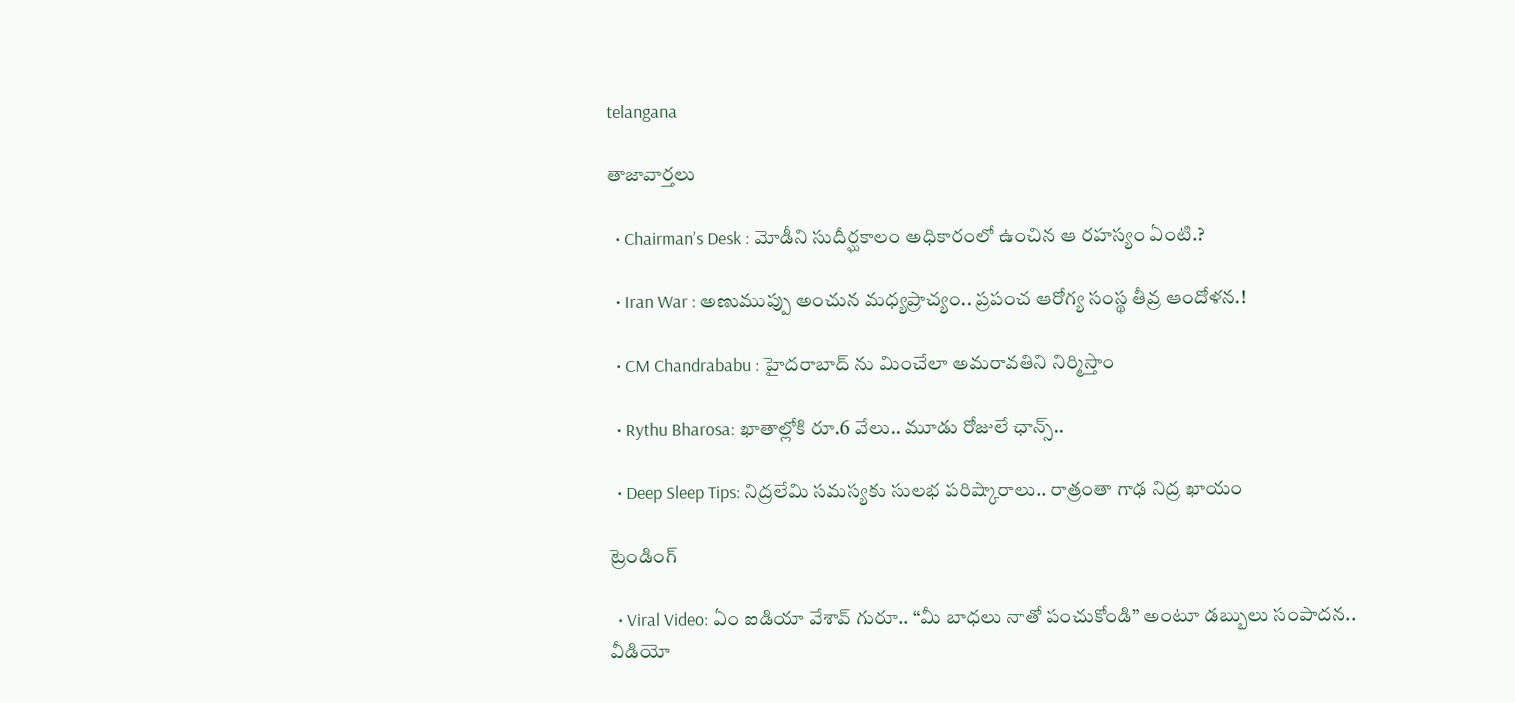telangana

తాజావార్తలు

  • Chairman’s Desk : మోడీని సుదీర్ఘకాలం అధికారంలో ఉంచిన ఆ రహస్యం ఏంటి.?

  • Iran War : అణుముప్పు అంచున మధ్యప్రాచ్యం.. ప్రపంచ ఆరోగ్య సంస్థ తీవ్ర ఆందోళన.!

  • CM Chandrababu : హైదరాబాద్ ను మించేలా అమరావతిని నిర్మిస్తాం

  • Rythu Bharosa: ఖాతాల్లోకి రూ.6 వేలు.. మూడు రోజులే ఛాన్స్..

  • Deep Sleep Tips: నిద్రలేమి సమస్యకు సులభ పరిష్కారాలు.. రాత్రంతా గాఢ నిద్ర ఖాయం

ట్రెండింగ్‌

  • Viral Video: ఏం ఐడియా వేశావ్ గురూ.. “మీ బాధలు నాతో పంచుకోండి” అంటూ డబ్బులు సంపాదన.. వీడియో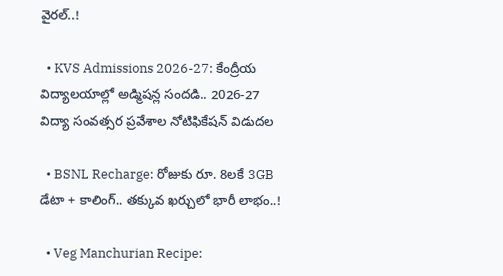వైరల్..!

  • KVS Admissions 2026-27: కేంద్రీయ విద్యాలయాల్లో అడ్మిషన్ల సందడి.. 2026-27 విద్యా సంవత్సర ప్రవేశాల నోటిఫికేషన్ విడుదల

  • BSNL Recharge: రోజుకు రూ. 8లకే 3GB డేటా + కాలింగ్.. తక్కువ ఖర్చులో భారీ లాభం..!

  • Veg Manchurian Recipe: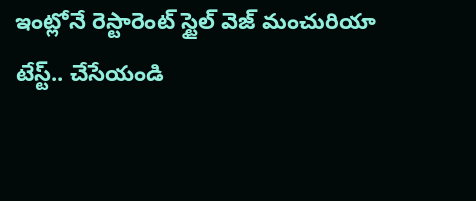ఇంట్లోనే రెస్టారెంట్ స్టైల్ వెజ్ మంచురియా టేస్ట్.. చేసేయండి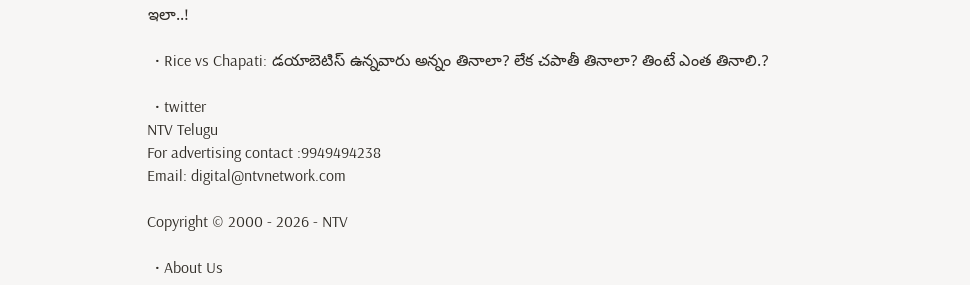ఇలా..!

  • Rice vs Chapati: డయాబెటిస్ ఉన్నవారు అన్నం తినాలా? లేక చపాతీ తినాలా? తింటే ఎంత తినాలి.?

  • twitter
NTV Telugu
For advertising contact :9949494238
Email: digital@ntvnetwork.com

Copyright © 2000 - 2026 - NTV

  • About Us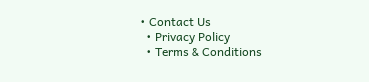• Contact Us
  • Privacy Policy
  • Terms & Conditions